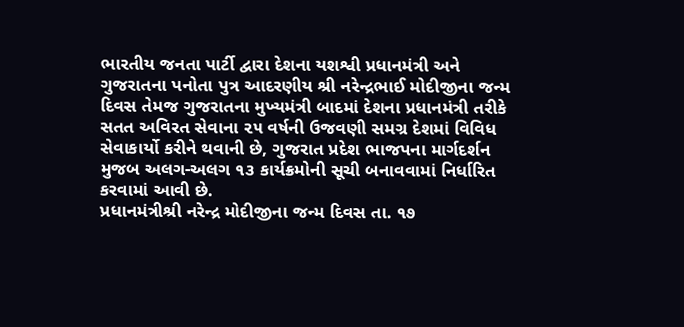ભારતીય જનતા પાર્ટી દ્વારા દેશના યશશ્વી પ્રધાનમંત્રી અને ગુજરાતના પનોતા પુત્ર આદરણીય શ્રી નરેન્દ્રભાઈ મોદીજીના જન્મ
દિવસ તેમજ ગુજરાતના મુખ્યમંત્રી બાદમાં દેશના પ્રધાનમંત્રી તરીકે સતત અવિરત સેવાના ૨૫ વર્ષની ઉજવણી સમગ્ર દેશમાં વિવિધ
સેવાકાર્યો કરીને થવાની છે, ગુજરાત પ્રદેશ ભાજપના માર્ગદર્શન મુજબ અલગ-અલગ ૧૩ કાર્યક્રમોની સૂચી બનાવવામાં નિર્ધારિત
કરવામાં આવી છે.
પ્રધાનમંત્રીશ્રી નરેન્દ્ર મોદીજીના જન્મ દિવસ તા. ૧૭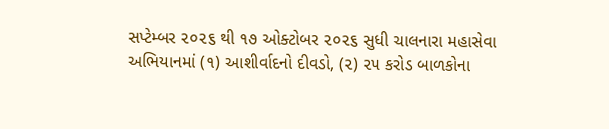સપ્ટેમ્બર ૨૦૨૬ થી ૧૭ ઓક્ટોબર ૨૦૨૬ સુધી ચાલનારા મહાસેવા
અભિયાનમાં (૧) આશીર્વાદનો દીવડો, (૨) ૨૫ કરોડ બાળકોના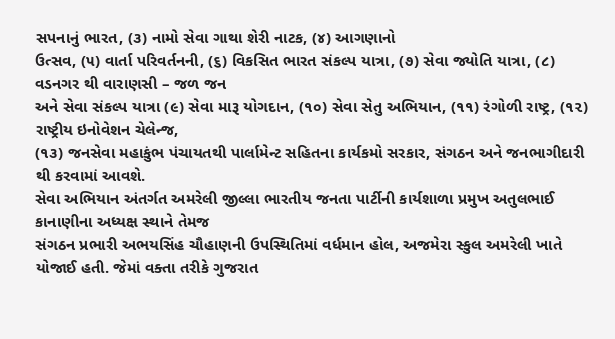સપનાનું ભારત, (૩) નામો સેવા ગાથા શેરી નાટક, (૪) આગણાનો
ઉત્સવ, (૫) વાર્તા પરિવર્તનની, (૬) વિકસિત ભારત સંકલ્પ યાત્રા, (૭) સેવા જ્યોતિ યાત્રા, (૮) વડનગર થી વારાણસી – જળ જન
અને સેવા સંકલ્પ યાત્રા (૯) સેવા મારૂ યોગદાન, (૧૦) સેવા સેતુ અભિયાન, (૧૧) રંગોળી રાષ્ટ્ર, (૧૨) રાષ્ટ્રીય ઇનોવેશન ચેલેન્જ,
(૧૩) જનસેવા મહાકુંભ પંચાયતથી પાર્લામેન્ટ સહિતના કાર્યકમો સરકાર, સંગઠન અને જનભાગીદારી થી કરવામાં આવશે.
સેવા અભિયાન અંતર્ગત અમરેલી જીલ્લા ભારતીય જનતા પાર્ટીની કાર્યશાળા પ્રમુખ અતુલભાઈ કાનાણીના અધ્યક્ષ સ્થાને તેમજ
સંગઠન પ્રભારી અભયસિંહ ચૌહાણની ઉપસ્થિતિમાં વર્ધમાન હોલ, અજમેરા સ્કુલ અમરેલી ખાતે યોજાઈ હતી. જેમાં વક્તા તરીકે ગુજરાત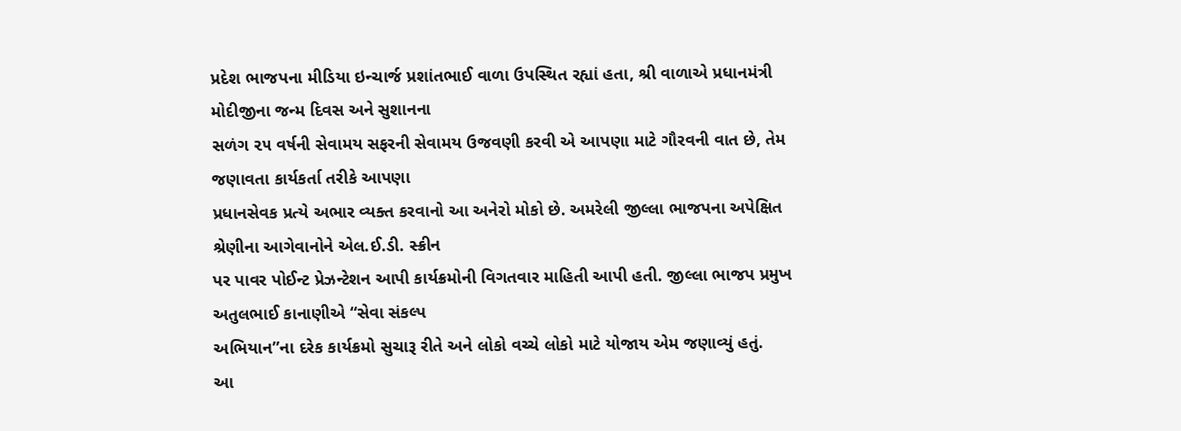પ્રદેશ ભાજપના મીડિયા ઇન્ચાર્જ પ્રશાંતભાઈ વાળા ઉપસ્થિત રહ્યાં હતા, શ્રી વાળાએ પ્રધાનમંત્રી મોદીજીના જન્મ દિવસ અને સુશાનના
સળંગ ૨૫ વર્ષની સેવામય સફરની સેવામય ઉજવણી કરવી એ આપણા માટે ગૌરવની વાત છે, તેમ જણાવતા કાર્યકર્તા તરીકે આપણા
પ્રધાનસેવક પ્રત્યે અભાર વ્યક્ત કરવાનો આ અનેરો મોકો છે. અમરેલી જીલ્લા ભાજપના અપેક્ષિત શ્રેણીના આગેવાનોને એલ.ઈ.ડી. સ્ક્રીન
પર પાવર પોઈન્ટ પ્રેઝન્ટેશન આપી કાર્યક્રમોની વિગતવાર માહિતી આપી હતી. જીલ્લા ભાજપ પ્રમુખ અતુલભાઈ કાનાણીએ “સેવા સંકલ્પ
અભિયાન”ના દરેક કાર્યક્રમો સુચારૂ રીતે અને લોકો વચ્ચે લોકો માટે યોજાય એમ જણાવ્યું હતું.
આ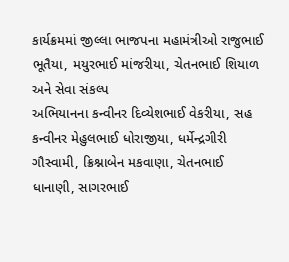કાર્યક્રમમાં જીલ્લા ભાજપના મહામંત્રીઓ રાજુભાઈ ભૂતૈયા, મયુરભાઈ માંજરીયા, ચેતનભાઈ શિયાળ અને સેવા સંકલ્પ
અભિયાનના કન્વીનર દિવ્યેશભાઈ વેકરીયા, સહ કન્વીનર મેહુલભાઈ ધોરાજીયા, ધર્મેન્દ્રગીરી ગૌસ્વામી, ક્રિશ્નાબેન મકવાણા, ચેતનભાઈ
ધાનાણી, સાગરભાઈ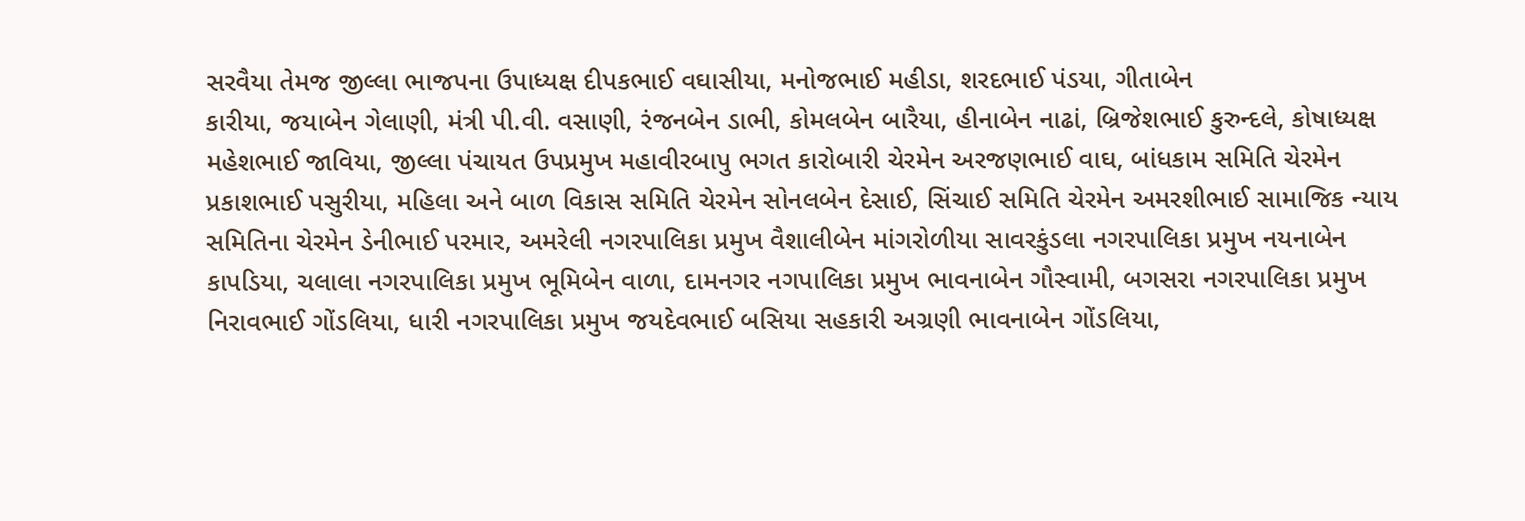સરવૈયા તેમજ જીલ્લા ભાજપના ઉપાધ્યક્ષ દીપકભાઈ વઘાસીયા, મનોજભાઈ મહીડા, શરદભાઈ પંડયા, ગીતાબેન
કારીયા, જયાબેન ગેલાણી, મંત્રી પી.વી. વસાણી, રંજનબેન ડાભી, કોમલબેન બારૈયા, હીનાબેન નાઢાં, બ્રિજેશભાઈ કુરુન્દલે, કોષાધ્યક્ષ
મહેશભાઈ જાવિયા, જીલ્લા પંચાયત ઉપપ્રમુખ મહાવીરબાપુ ભગત કારોબારી ચેરમેન અરજણભાઈ વાઘ, બાંધકામ સમિતિ ચેરમેન
પ્રકાશભાઈ પસુરીયા, મહિલા અને બાળ વિકાસ સમિતિ ચેરમેન સોનલબેન દેસાઈ, સિંચાઈ સમિતિ ચેરમેન અમરશીભાઈ સામાજિક ન્યાય
સમિતિના ચેરમેન ડેનીભાઈ પરમાર, અમરેલી નગરપાલિકા પ્રમુખ વૈશાલીબેન માંગરોળીયા સાવરકુંડલા નગરપાલિકા પ્રમુખ નયનાબેન
કાપડિયા, ચલાલા નગરપાલિકા પ્રમુખ ભૂમિબેન વાળા, દામનગર નગપાલિકા પ્રમુખ ભાવનાબેન ગૌસ્વામી, બગસરા નગરપાલિકા પ્રમુખ
નિરાવભાઈ ગોંડલિયા, ધારી નગરપાલિકા પ્રમુખ જયદેવભાઈ બસિયા સહકારી અગ્રણી ભાવનાબેન ગોંડલિયા,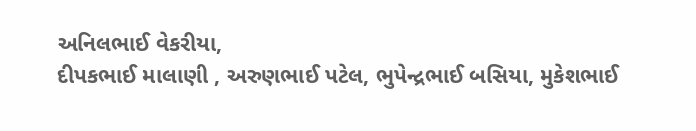અનિલભાઈ વેકરીયા,
દીપકભાઈ માલાણી , અરુણભાઈ પટેલ, ભુપેન્દ્રભાઈ બસિયા, મુકેશભાઈ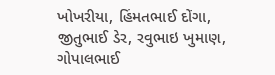ખોખરીયા, હિંમતભાઈ દોંગા, જીતુભાઈ ડેર, રવુભાઇ ખુમાણ,
ગોપાલભાઈ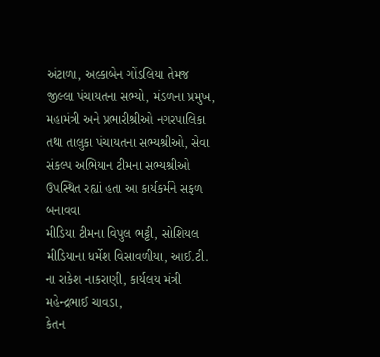અંટાળા, અલ્કાબેન ગોંડલિયા તેમજ જીલ્લા પંચાયતના સભ્યો, મંડળના પ્રમુખ, મહામંત્રી અને પ્રભારીશ્રીઓ નગરપાલિકા
તથા તાલુકા પંચાયતના સભ્યશ્રીઓ, સેવા સંકલ્પ અભિયાન ટીમના સભ્યશ્રીઓ ઉપસ્થિત રહ્યાં હતા આ કાર્યકર્મને સફળ બનાવવા
મીડિયા ટીમના વિપુલ ભટ્ટી, સોશિયલ મીડિયાના ધર્મેશ વિસાવળીયા, આઈ.ટી. ના રાકેશ નાકરાણી, કાર્યલય મંત્રી મહેન્દ્રભાઈ ચાવડા,
કેતન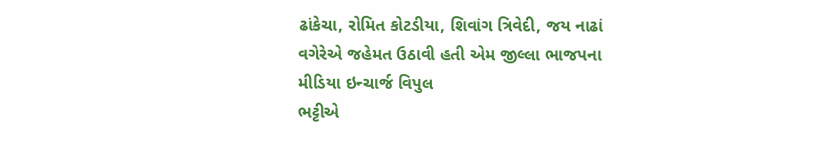ઢાંકેચા, રોમિત કોટડીયા, શિવાંગ ત્રિવેદી, જય નાઢાં વગેરેએ જહેમત ઉઠાવી હતી એમ જીલ્લા ભાજપના મીડિયા ઇન્ચાર્જ વિપુલ
ભટ્ટીએ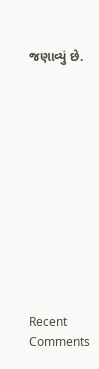જણાવ્યું છે.












Recent Comments